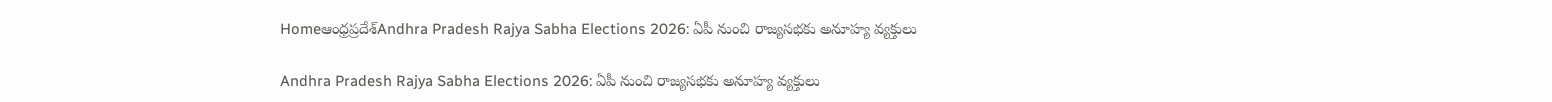Homeఆంధ్రప్రదేశ్‌Andhra Pradesh Rajya Sabha Elections 2026: ఏపీ నుంచి రాజ్యసభకు అనూహ్య వ్యక్తులు

Andhra Pradesh Rajya Sabha Elections 2026: ఏపీ నుంచి రాజ్యసభకు అనూహ్య వ్యక్తులు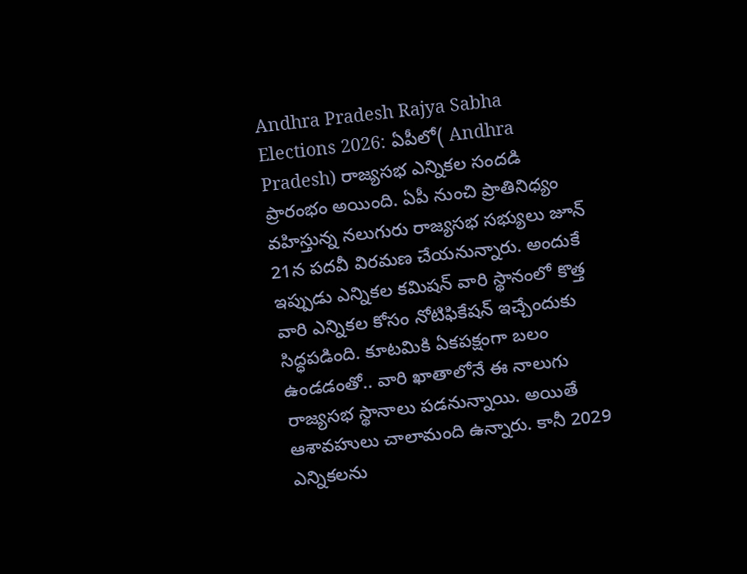Andhra Pradesh Rajya Sabha Elections 2026: ఏపీలో( Andhra Pradesh) రాజ్యసభ ఎన్నికల సందడి ప్రారంభం అయింది. ఏపీ నుంచి ప్రాతినిధ్యం వహిస్తున్న నలుగురు రాజ్యసభ సభ్యులు జూన్ 21న పదవీ విరమణ చేయనున్నారు. అందుకే ఇప్పుడు ఎన్నికల కమిషన్ వారి స్థానంలో కొత్త వారి ఎన్నికల కోసం నోటిఫికేషన్ ఇచ్చేందుకు సిద్ధపడింది. కూటమికి ఏకపక్షంగా బలం ఉండడంతో.. వారి ఖాతాలోనే ఈ నాలుగు రాజ్యసభ స్థానాలు పడనున్నాయి. అయితే ఆశావహులు చాలామంది ఉన్నారు. కానీ 2029 ఎన్నికలను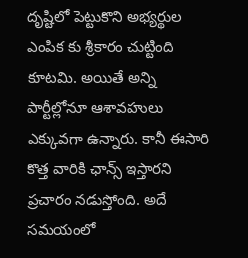దృష్టిలో పెట్టుకొని అభ్యర్థుల ఎంపిక కు శ్రీకారం చుట్టింది కూటమి. అయితే అన్ని పార్టీల్లోనూ ఆశావహులు ఎక్కువగా ఉన్నారు. కానీ ఈసారి కొత్త వారికి ఛాన్స్ ఇస్తారని ప్రచారం నడుస్తోంది. అదే సమయంలో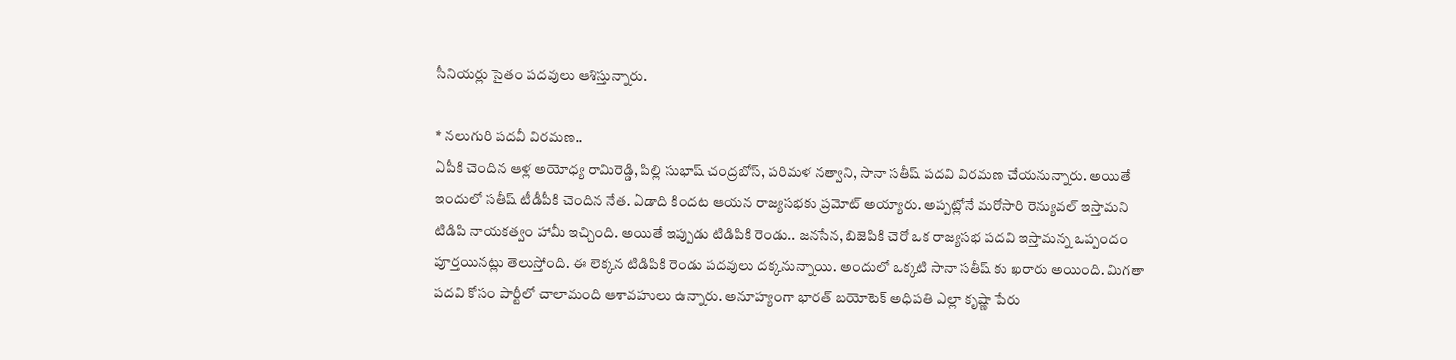సీనియర్లు సైతం పదవులు ఆశిస్తున్నారు.

* నలుగురి పదవీ విరమణ..
ఏపీకి చెందిన ఆళ్ల అయోధ్య రామిరెడ్డి, పిల్లి సుభాష్ చంద్రబోస్, పరిమళ నత్వాని, సానా సతీష్ పదవి విరమణ చేయనున్నారు. అయితే ఇందులో సతీష్ టీడీపీకి చెందిన నేత. ఏడాది కిందట ఆయన రాజ్యసభకు ప్రమోట్ అయ్యారు. అప్పట్లోనే మరోసారి రెన్యువల్ ఇస్తామని టిడిపి నాయకత్వం హామీ ఇచ్చింది. అయితే ఇప్పుడు టిడిపికి రెండు.. జనసేన, బిజెపికి చెరో ఒక రాజ్యసభ పదవి ఇస్తామన్న ఒప్పందం పూర్తయినట్లు తెలుస్తోంది. ఈ లెక్కన టిడిపికి రెండు పదవులు దక్కనున్నాయి. అందులో ఒక్కటి సానా సతీష్ కు ఖరారు అయింది. మిగతా పదవి కోసం పార్టీలో చాలామంది ఆశావహులు ఉన్నారు. అనూహ్యంగా భారత్ బయోటెక్ అధిపతి ఎల్లా కృష్ణా పేరు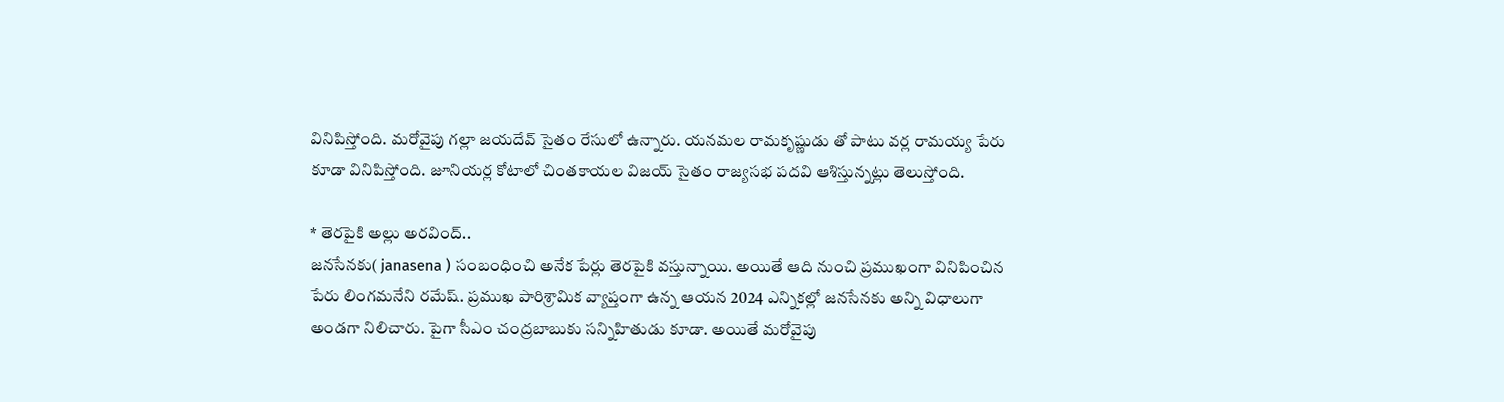వినిపిస్తోంది. మరోవైపు గల్లా జయదేవ్ సైతం రేసులో ఉన్నారు. యనమల రామకృష్ణుడు తో పాటు వర్ల రామయ్య పేరు కూడా వినిపిస్తోంది. జూనియర్ల కోటాలో చింతకాయల విజయ్ సైతం రాజ్యసభ పదవి ఆశిస్తున్నట్లు తెలుస్తోంది.

* తెరపైకి అల్లు అరవింద్..
జనసేనకు( janasena ) సంబంధించి అనేక పేర్లు తెరపైకి వస్తున్నాయి. అయితే ఆది నుంచి ప్రముఖంగా వినిపించిన పేరు లింగమనేని రమేష్. ప్రముఖ పారిశ్రామిక వ్యాప్తంగా ఉన్న ఆయన 2024 ఎన్నికల్లో జనసేనకు అన్ని విధాలుగా అండగా నిలిచారు. పైగా సీఎం చంద్రబాబుకు సన్నిహితుడు కూడా. అయితే మరోవైపు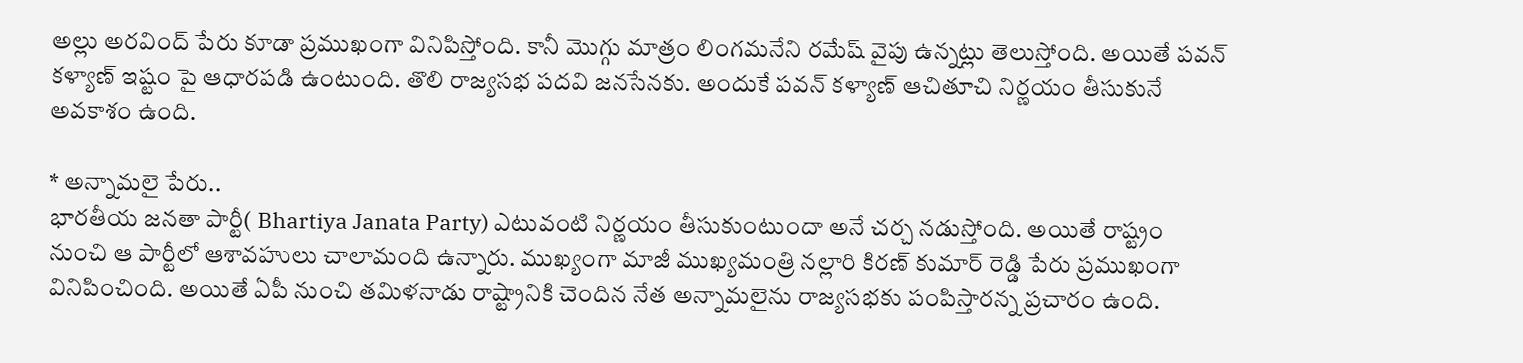అల్లు అరవింద్ పేరు కూడా ప్రముఖంగా వినిపిస్తోంది. కానీ మొగ్గు మాత్రం లింగమనేని రమేష్ వైపు ఉన్నట్లు తెలుస్తోంది. అయితే పవన్ కళ్యాణ్ ఇష్టం పై ఆధారపడి ఉంటుంది. తొలి రాజ్యసభ పదవి జనసేనకు. అందుకే పవన్ కళ్యాణ్ ఆచితూచి నిర్ణయం తీసుకునే అవకాశం ఉంది.

* అన్నామలై పేరు..
భారతీయ జనతా పార్టీ( Bhartiya Janata Party) ఎటువంటి నిర్ణయం తీసుకుంటుందా అనే చర్చ నడుస్తోంది. అయితే రాష్ట్రం నుంచి ఆ పార్టీలో ఆశావహులు చాలామంది ఉన్నారు. ముఖ్యంగా మాజీ ముఖ్యమంత్రి నల్లారి కిరణ్ కుమార్ రెడ్డి పేరు ప్రముఖంగా వినిపించింది. అయితే ఏపీ నుంచి తమిళనాడు రాష్ట్రానికి చెందిన నేత అన్నామలైను రాజ్యసభకు పంపిస్తారన్న ప్రచారం ఉంది.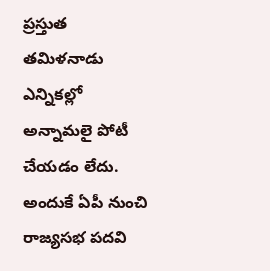ప్రస్తుత తమిళనాడు ఎన్నికల్లో అన్నామలై పోటీ చేయడం లేదు. అందుకే ఏపీ నుంచి రాజ్యసభ పదవి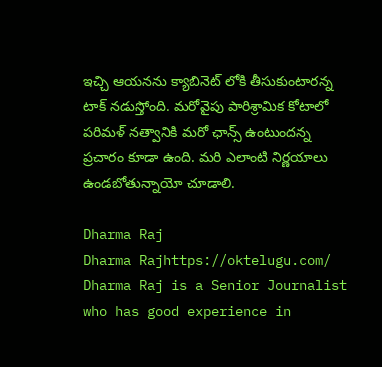ఇచ్చి ఆయనను క్యాబినెట్ లోకి తీసుకుంటారన్న టాక్ నడుస్తోంది. మరోవైపు పారిశ్రామిక కోటాలో పరిమళ్ నత్వానికి మరో ఛాన్స్ ఉంటుందన్న ప్రచారం కూడా ఉంది. మరి ఎలాంటి నిర్ణయాలు ఉండబోతున్నాయో చూడాలి.

Dharma Raj
Dharma Rajhttps://oktelugu.com/
Dharma Raj is a Senior Journalist who has good experience in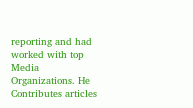reporting and had worked with top Media Organizations. He Contributes articles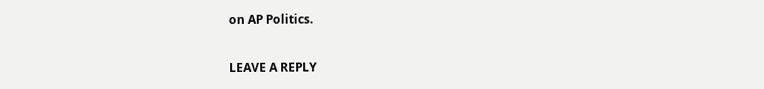on AP Politics.

LEAVE A REPLY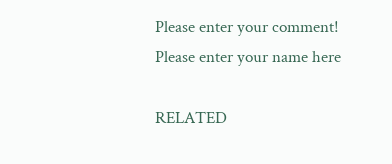Please enter your comment!
Please enter your name here

RELATED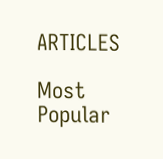ARTICLES

Most Popular